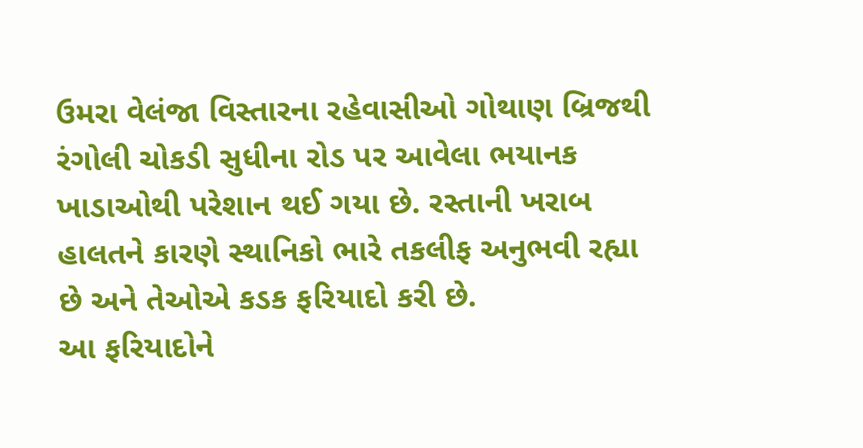ઉમરા વેલંજા વિસ્તારના રહેવાસીઓ ગોથાણ બ્રિજથી રંગોલી ચોકડી સુધીના રોડ પર આવેલા ભયાનક ખાડાઓથી પરેશાન થઈ ગયા છે. રસ્તાની ખરાબ હાલતને કારણે સ્થાનિકો ભારે તકલીફ અનુભવી રહ્યા છે અને તેઓએ કડક ફરિયાદો કરી છે.
આ ફરિયાદોને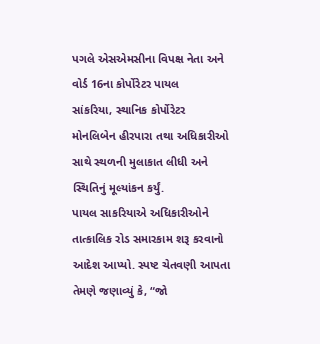પગલે એસએમસીના વિપક્ષ નેતા અને વોર્ડ 16ના કોર્પોરેટર પાયલ
સાંકરિયા, સ્થાનિક કોર્પોરેટર મોનલિબેન હીરપારા તથા અધિકારીઓ સાથે સ્થળની મુલાકાત લીધી અને સ્થિતિનું મૂલ્યાંકન કર્યું.
પાયલ સાકરિયાએ અધિકારીઓને તાત્કાલિક રોડ સમારકામ શરૂ કરવાનો આદેશ આપ્યો. સ્પષ્ટ ચેતવણી આપતા તેમણે જણાવ્યું કે, “જો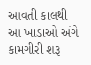આવતી કાલથી આ ખાડાઓ અંગે કામગીરી શરૂ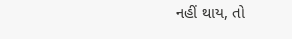નહીં થાય, તો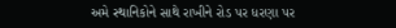અમે સ્થાનિકોને સાથે રાખીને રોડ પર ધરણા પર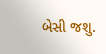બેસી જશુ.